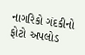નાગરિકો ગંદકીનો ફોટો અપલોડ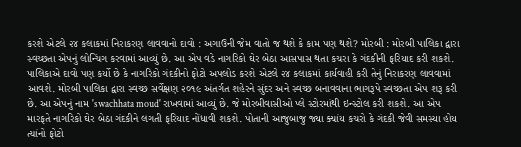કરશે એટલે ૨૪ કલાકમાં નિરાકરણ લાવવાનો દાવો : અગાઉની જેમ વાતો જ થશે કે કામ પણ થશે? મોરબી : મોરબી પાલિકા દ્વારા સ્વચ્છતા એપનું લોન્ચિંગ કરવામાં આવ્યું છે. આ એપ વડે નાગરિકો ઘેર બેઠા આસપાસ થતા કચરા કે ગંદકીની ફરિયાદ કરી શકશે. પાલિકાએ દાવો પણ કર્યો છે કે નાગરિકો ગંદકીનો ફોટો અપલોડ કરશે એટલે ૨૪ કલાકમાં કાર્યવાહી કરી તેનું નિરાકરણ લાવવામાં આવશે. મોરબી પાલિકા દ્વારા સ્વચ્છ સર્વેક્ષણ ૨૦૧૯ અંતર્ગત શહેરને સુંદર અને સ્વચ્છ બનાવવાના ભાગરૂપે સ્વચ્છતા એપ શરૂ કરી છે. આ એપનું નામ 'swachhata moud' રાખવામાં આવ્યું છે. જે મોરબીવાસીઓ પ્લે સ્ટોરમાંથી ઇન્સ્ટોલ કરી શકશે. આ એપ મારફતે નાગરિકો ઘેર બેઠા ગંદકીને લગતી ફરિયાદ નોંધાવી શકશે. પોતાની આજુબાજુ જ્યા ક્યાંય કચરો કે ગંદકી જેવી સમસ્યા હોય ત્યાંનો ફોટો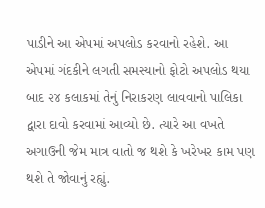પાડીને આ એપમાં અપલોડ કરવાનો રહેશે. આ એપમાં ગંદકીને લગતી સમસ્યાનો ફોટો અપલોડ થયા બાદ ૨૪ કલાકમાં તેનું નિરાકરણ લાવવાનો પાલિકા દ્વારા દાવો કરવામાં આવ્યો છે. ત્યારે આ વખતે અગાઉની જેમ માત્ર વાતો જ થશે કે ખરેખર કામ પણ થશે તે જોવાનું રહ્યું.